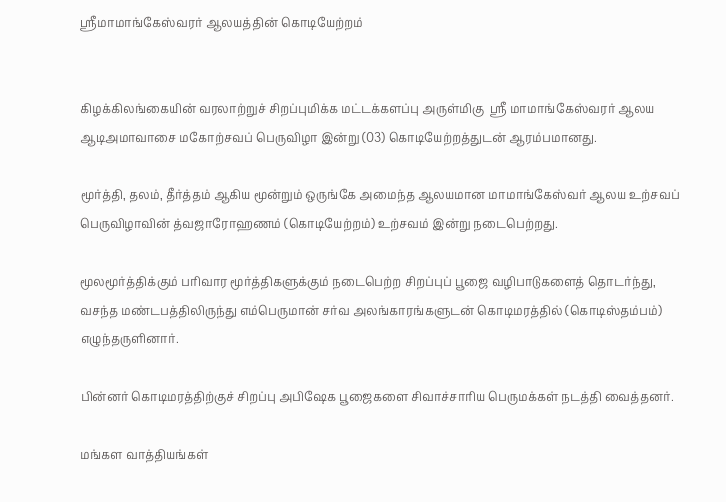ஸ்ரீமாமாங்கேஸ்வரர் ஆலயத்தின் கொடியேற்றம்


கிழக்கிலங்கையின் வரலாற்றுச் சிறப்புமிக்க மட்டக்களப்பு அருள்மிகு  ஸ்ரீ மாமாங்கேஸ்வரர் ஆலய ஆடிஅமாவாசை மகோற்சவப் பெருவிழா இன்று (03) கொடியேற்றத்துடன் ஆரம்பமானது.

மூர்த்தி, தலம், தீர்த்தம் ஆகிய மூன்றும் ஒருங்கே அமைந்த ஆலயமான மாமாங்கேஸ்வர் ஆலய உற்சவப் பெருவிழாவின் த்வஜாரோஹணம் (கொடியேற்றம்) உற்சவம் இன்று நடைபெற்றது.

மூலமூர்த்திக்கும் பரிவார மூர்த்திகளுக்கும் நடைபெற்ற சிறப்புப் பூஜை வழிபாடுகளைத் தொடர்ந்து, வசந்த மண்டபத்திலிருந்து எம்பெருமான் சர்வ அலங்காரங்களுடன் கொடிமரத்தில் (கொடிஸ்தம்பம்) எழுந்தருளினார்.

பின்னர் கொடிமரத்திற்குச் சிறப்பு அபிஷேக பூஜைகளை சிவாச்சாரிய பெருமக்கள் நடத்தி வைத்தனர்.

மங்கள வாத்தியங்கள்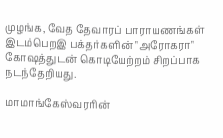முழங்க, வேத தேவாரப் பாராயணங்கள் இடம்பெறஇ பக்தர்களின் "அரோகரா" கோஷத்துடன் கொடியேற்றம் சிறப்பாக நடந்தேறியது.

மாமாங்கேஸ்வரரின்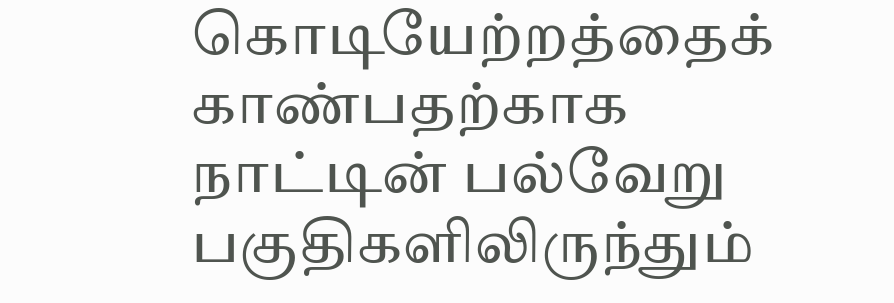கொடியேற்றத்தைக் காண்பதற்காக நாட்டின் பல்வேறு பகுதிகளிலிருந்தும்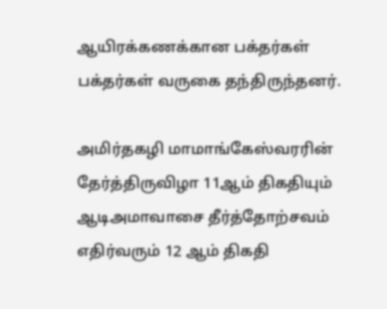ஆயிரக்கணக்கான பக்தர்கள் பக்தர்கள் வருகை தந்திருந்தனர்.

அமிர்தகழி மாமாங்கேஸ்வரரின் தேர்த்திருவிழா 11ஆம் திகதியும் ஆடிஅமாவாசை தீர்த்தோற்சவம் எதிர்வரும் 12 ஆம் திகதி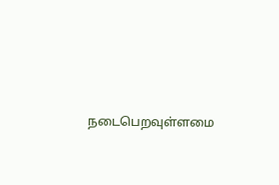நடைபெறவுள்ளமை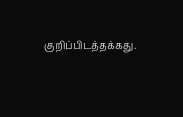குறிப்பிடத்தக்கது.